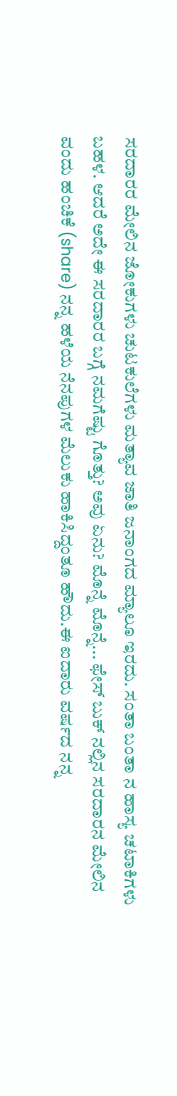ಸರದಾರರ ಮೇಲಿನ ಜೋಕುಗಳು ಚುಟಕುಲೆಗಳು ಮತ್ಯಾವ ಜಾತಿ ಜನಾಂಗದ ಮ್ಯಾಲೂ ಇರದು. ಸಂತಾ ಬಂತಾ ನ ಹಾಸ್ಯ ಚಟಾಕಿಗಳು ಬಹಳ. ಆದರೆ ಅದೇ ಈ ಸರದಾರರ ಬಗ್ಗೆ ನಮಗೆಷ್ಟು ಗೊತ್ತು? ಅವು ಏನು? ಮೊನ್ನೆ ಮೊನ್ನೆ... ಫೇಸ್ ಬುಕ್ ನಲ್ಲಿನ ಸರದಾರನ ಮೇಲಿನ ವಂದು ಹಂಚಿಕೆ (share) ನನ್ನ ಹಳೆಯ ನೆನಪುಗಳ ಮೆಲುಕು ಹಾಕಿಸಿದ್ದಂತೂ ಹೌದು.ಈ ಐದಾರು ವರ್ಷದ ನನ್ನ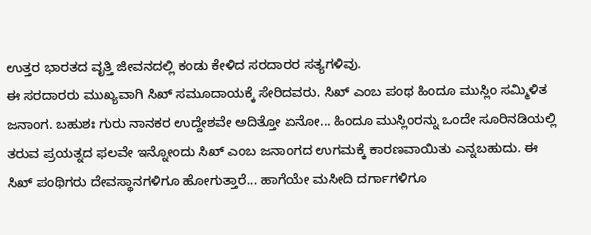ಉತ್ತರ ಭಾರತದ ವೃತ್ತಿ ಜೀವನದಲ್ಲಿ ಕಂಡು ಕೇಳಿದ ಸರದಾರರ ಸತ್ಯಗಳಿವು.
ಈ ಸರದಾರರು ಮುಖ್ಯವಾಗಿ ಸಿಖ್ ಸಮೂದಾಯಕ್ಕೆ ಸೇರಿದವರು. ಸಿಖ್ ಎಂಬ ಪಂಥ ಹಿಂದೂ ಮುಸ್ಲಿಂ ಸಮ್ಮಿಳಿತ ಜನಾಂಗ. ಬಹುಶಃ ಗುರು ನಾನಕರ ಉದ್ದೇಶವೇ ಅದಿತ್ತೋ ಏನೋ... ಹಿಂದೂ ಮುಸ್ಲಿಂರನ್ನು ಒಂದೇ ಸೂರಿನಡಿಯಲ್ಲಿ ತರುವ ಪ್ರಯತ್ನದ ಫಲವೇ ಇನ್ನೋಂದು ಸಿಖ್ ಎಂಬ ಜನಾಂಗದ ಉಗಮಕ್ಕೆ ಕಾರಣವಾಯಿತು ಎನ್ನಬಹುದು. ಈ ಸಿಖ್ ಪಂಥಿಗರು ದೇವಸ್ಥಾನಗಳಿಗೂ ಹೋಗುತ್ತಾರೆ... ಹಾಗೆಯೇ ಮಸೀದಿ ದರ್ಗಾಗಳಿಗೂ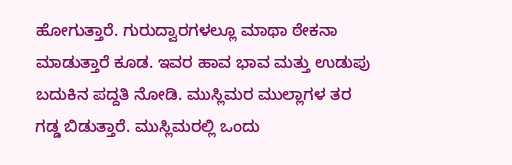ಹೋಗುತ್ತಾರೆ. ಗುರುದ್ವಾರಗಳಲ್ಲೂ ಮಾಥಾ ಠೇಕನಾ ಮಾಡುತ್ತಾರೆ ಕೂಡ. ಇವರ ಹಾವ ಭಾವ ಮತ್ತು ಉಡುಪು ಬದುಕಿನ ಪದ್ದತಿ ನೋಡಿ. ಮುಸ್ಲಿಮರ ಮುಲ್ಲಾಗಳ ತರ ಗಡ್ಡ ಬಿಡುತ್ತಾರೆ. ಮುಸ್ಲಿಮರಲ್ಲಿ ಒಂದು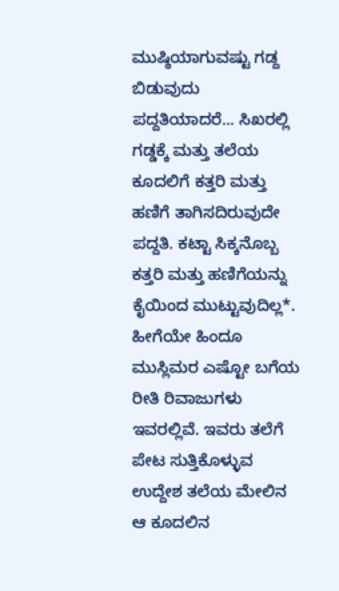ಮುಷ್ಠಿಯಾಗುವಷ್ಟು ಗಡ್ದ ಬಿಡುವುದು ಪದ್ದತಿಯಾದರೆ... ಸಿಖರಲ್ಲಿ ಗಡ್ಡಕ್ಕೆ ಮತ್ತು ತಲೆಯ ಕೂದಲಿಗೆ ಕತ್ತರಿ ಮತ್ತು ಹಣಿಗೆ ತಾಗಿಸದಿರುವುದೇ ಪದ್ದತಿ. ಕಟ್ಟಾ ಸಿಕ್ಕನೊಬ್ಬ ಕತ್ತರಿ ಮತ್ತು ಹಣಿಗೆಯನ್ನು ಕೈಯಿಂದ ಮುಟ್ಟುವುದಿಲ್ಲ*. ಹೀಗೆಯೇ ಹಿಂದೂ ಮುಸ್ಲಿಮರ ಎಷ್ಟೋ ಬಗೆಯ ರೀತಿ ರಿವಾಜುಗಳು ಇವರಲ್ಲಿವೆ. ಇವರು ತಲೆಗೆ ಪೇಟ ಸುತ್ತಿಕೊಳ್ಳುವ ಉದ್ದೇಶ ತಲೆಯ ಮೇಲಿನ ಆ ಕೂದಲಿನ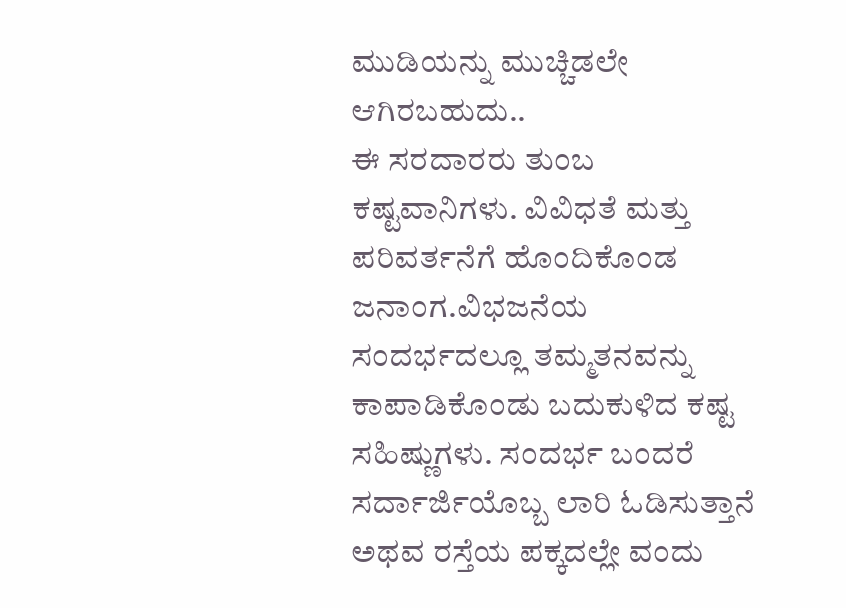ಮುಡಿಯನ್ನು ಮುಚ್ಚಿಡಲೇ ಆಗಿರಬಹುದು..
ಈ ಸರದಾರರು ತುಂಬ ಕಷ್ಟವಾನಿಗಳು. ವಿವಿಧತೆ ಮತ್ತು ಪರಿವರ್ತನೆಗೆ ಹೊಂದಿಕೊಂಡ ಜನಾಂಗ.ವಿಭಜನೆಯ ಸಂದರ್ಭದಲ್ಲೂ ತಮ್ಮತನವನ್ನು ಕಾಪಾಡಿಕೊಂಡು ಬದುಕುಳಿದ ಕಷ್ಟ ಸಹಿಷ್ಣುಗಳು. ಸಂದರ್ಭ ಬಂದರೆ ಸರ್ದಾರ್ಜಿಯೊಬ್ಬ ಲಾರಿ ಓಡಿಸುತ್ತಾನೆ ಅಥವ ರಸ್ತೆಯ ಪಕ್ಕದಲ್ಲೇ ವಂದು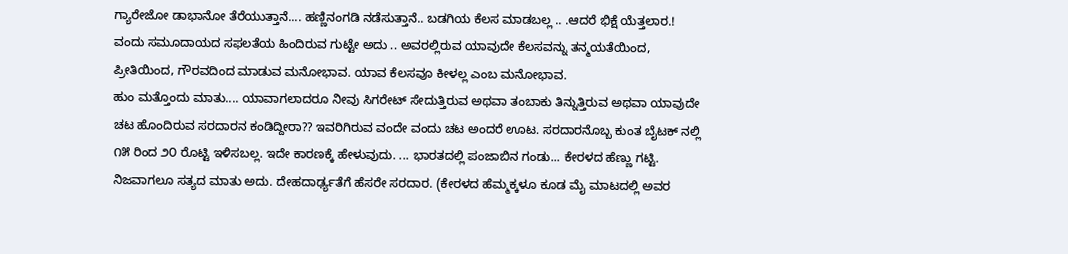ಗ್ಯಾರೇಜೋ ಡಾಭಾನೋ ತೆರೆಯುತ್ತಾನೆ.... ಹಣ್ಣಿನಂಗಡಿ ನಡೆಸುತ್ತಾನೆ.. ಬಡಗಿಯ ಕೆಲಸ ಮಾಡಬಲ್ಲ .. .ಆದರೆ ಭಿಕ್ಷೆ ಯೆತ್ತಲಾರ.! ವಂದು ಸಮೂದಾಯದ ಸಫಲತೆಯ ಹಿಂದಿರುವ ಗುಟ್ಟೇ ಅದು .. ಅವರಲ್ಲಿರುವ ಯಾವುದೇ ಕೆಲಸವನ್ನು ತನ್ಮಯತೆಯಿಂದ, ಪ್ರೀತಿಯಿಂದ, ಗೌರವದಿಂದ ಮಾಡುವ ಮನೋಭಾವ. ಯಾವ ಕೆಲಸವೂ ಕೀಳಲ್ಲ ಎಂಬ ಮನೋಭಾವ.
ಹುಂ ಮತ್ತೊಂದು ಮಾತು.... ಯಾವಾಗಲಾದರೂ ನೀವು ಸಿಗರೇಟ್ ಸೇದುತ್ತಿರುವ ಅಥವಾ ತಂಬಾಕು ತಿನ್ನುತ್ತಿರುವ ಅಥವಾ ಯಾವುದೇ ಚಟ ಹೊಂದಿರುವ ಸರದಾರನ ಕಂಡಿದ್ದೀರಾ?? ಇವರಿಗಿರುವ ವಂದೇ ವಂದು ಚಟ ಅಂದರೆ ಊಟ. ಸರದಾರನೊಬ್ಬ ಕುಂತ ಬೈಟಕ್ ನಲ್ಲಿ ೧೫ ರಿಂದ ೨೦ ರೊಟ್ಟಿ ಇಳಿಸಬಲ್ಲ. ಇದೇ ಕಾರಣಕ್ಕೆ ಹೇಳುವುದು. ... ಭಾರತದಲ್ಲಿ ಪಂಜಾಬಿನ ಗಂಡು... ಕೇರಳದ ಹೆಣ್ಣು ಗಟ್ಟಿ. ನಿಜವಾಗಲೂ ಸತ್ಯದ ಮಾತು ಅದು. ದೇಹದಾರ್ಢ್ಯತೆಗೆ ಹೆಸರೇ ಸರದಾರ. (ಕೇರಳದ ಹೆಮ್ಮಕ್ಕಳೂ ಕೂಡ ಮೈ ಮಾಟದಲ್ಲಿ ಅವರ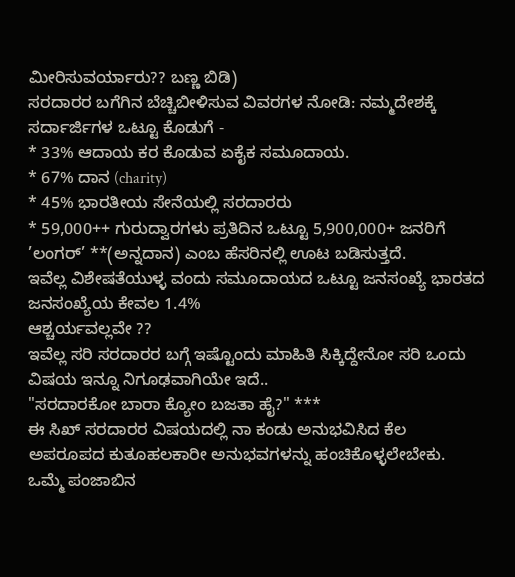ಮೀರಿಸುವರ್ಯಾರು?? ಬಣ್ಣ ಬಿಡಿ)
ಸರದಾರರ ಬಗೆಗಿನ ಬೆಚ್ಚಿಬೀಳಿಸುವ ವಿವರಗಳ ನೋಡಿ: ನಮ್ಮದೇಶಕ್ಕೆ ಸರ್ದಾರ್ಜಿಗಳ ಒಟ್ಟೂ ಕೊಡುಗೆ -
* 33% ಆದಾಯ ಕರ ಕೊಡುವ ಏಕೈಕ ಸಮೂದಾಯ.
* 67% ದಾನ (charity)
* 45% ಭಾರತೀಯ ಸೇನೆಯಲ್ಲಿ ಸರದಾರರು
* 59,000++ ಗುರುದ್ವಾರಗಳು ಪ್ರತಿದಿನ ಒಟ್ಟೂ 5,900,000+ ಜನರಿಗೆ ’ಲಂಗರ್’ **(ಅನ್ನದಾನ) ಎಂಬ ಹೆಸರಿನಲ್ಲಿ ಊಟ ಬಡಿಸುತ್ತದೆ.
ಇವೆಲ್ಲ ವಿಶೇಷತೆಯುಳ್ಳ ವಂದು ಸಮೂದಾಯದ ಒಟ್ಟೂ ಜನಸಂಖ್ಯೆ ಭಾರತದ ಜನಸಂಖ್ಯೆಯ ಕೇವಲ 1.4%
ಆಶ್ಚರ್ಯವಲ್ಲವೇ ??
ಇವೆಲ್ಲ ಸರಿ ಸರದಾರರ ಬಗ್ಗೆ ಇಷ್ಟೊಂದು ಮಾಹಿತಿ ಸಿಕ್ಕಿದ್ದೇನೋ ಸರಿ ಒಂದು ವಿಷಯ ಇನ್ನೂ ನಿಗೂಢವಾಗಿಯೇ ಇದೆ..
"ಸರದಾರಕೋ ಬಾರಾ ಕ್ಯೋಂ ಬಜತಾ ಹೈ?" ***
ಈ ಸಿಖ್ ಸರದಾರರ ವಿಷಯದಲ್ಲಿ ನಾ ಕಂಡು ಅನುಭವಿಸಿದ ಕೆಲ ಅಪರೂಪದ ಕುತೂಹಲಕಾರೀ ಅನುಭವಗಳನ್ನು ಹಂಚಿಕೊಳ್ಳಲೇಬೇಕು.
ಒಮ್ಮೆ ಪಂಜಾಬಿನ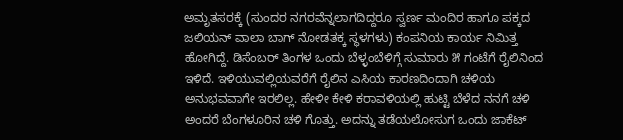ಅಮೃತಸರಕ್ಕೆ (ಸುಂದರ ನಗರವೆನ್ನಲಾಗದಿದ್ದರೂ ಸ್ವರ್ಣ ಮಂದಿರ ಹಾಗೂ ಪಕ್ಕದ ಜಲಿಯನ್ ವಾಲಾ ಬಾಗ್ ನೋಡತಕ್ಕ ಸ್ಥಳಗಳು) ಕಂಪನಿಯ ಕಾರ್ಯ ನಿಮಿತ್ತ ಹೋಗಿದ್ದೆ. ಡಿಸೆಂಬರ್ ತಿಂಗಳ ಒಂದು ಬೆಳ್ಳಂಬೆಳಿಗ್ಗೆ ಸುಮಾರು ೫ ಗಂಟೆಗೆ ರೈಲಿನಿಂದ ಇಳಿದೆ. ಇಳಿಯುವಲ್ಲಿಯವರೆಗೆ ರೈಲಿನ ಎಸಿಯ ಕಾರಣದಿಂದಾಗಿ ಚಳಿಯ ಅನುಭವವಾಗೇ ಇರಲಿಲ್ಲ. ಹೇಳೀ ಕೇಳಿ ಕರಾವಳಿಯಲ್ಲಿ ಹುಟ್ಟಿ ಬೆಳೆದ ನನಗೆ ಚಳಿ ಅಂದರೆ ಬೆಂಗಳೂರಿನ ಚಳಿ ಗೊತ್ತು. ಅದನ್ನು ತಡೆಯಲೋಸುಗ ಒಂದು ಜಾಕೆಟ್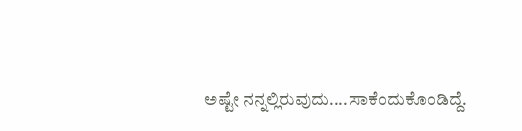ಅಷ್ಟೇ ನನ್ನಲ್ಲಿರುವುದು....ಸಾಕೆಂದುಕೊಂಡಿದ್ದೆ.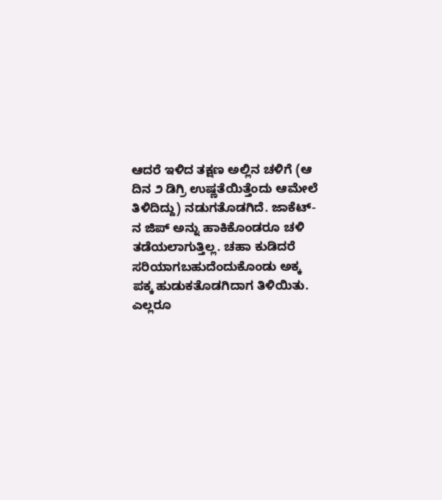ಆದರೆ ಇಳಿದ ತಕ್ಷಣ ಅಲ್ಲಿನ ಚಳಿಗೆ (ಆ ದಿನ ೨ ಡಿಗ್ರಿ ಉಷ್ಣತೆಯಿತ್ತೆಂದು ಆಮೇಲೆ ತಿಳಿದಿದ್ದು) ನಡುಗತೊಡಗಿದೆ. ಜಾಕೆಟ್-ನ ಜಿಪ್ ಅನ್ನು ಹಾಕಿಕೊಂಡರೂ ಚಳಿ ತಡೆಯಲಾಗುತ್ತಿಲ್ಲ. ಚಹಾ ಕುಡಿದರೆ ಸರಿಯಾಗಬಹುದೆಂದುಕೊಂಡು ಅಕ್ಕ ಪಕ್ಕ ಹುಡುಕತೊಡಗಿದಾಗ ತಿಳಿಯಿತು. ಎಲ್ಲರೂ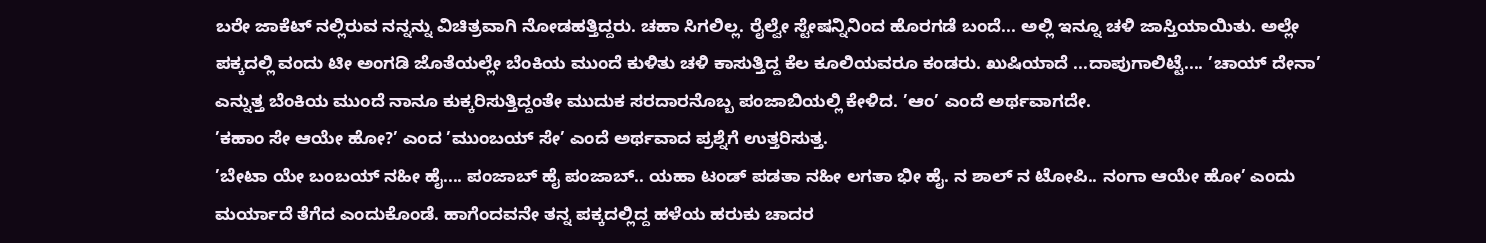ಬರೇ ಜಾಕೆಟ್ ನಲ್ಲಿರುವ ನನ್ನನ್ನು ವಿಚಿತ್ರವಾಗಿ ನೋಡಹತ್ತಿದ್ದರು. ಚಹಾ ಸಿಗಲಿಲ್ಲ. ರೈಲ್ವೇ ಸ್ಟೇಷನ್ನಿನಿಂದ ಹೊರಗಡೆ ಬಂದೆ... ಅಲ್ಲಿ ಇನ್ನೂ ಚಳಿ ಜಾಸ್ತಿಯಾಯಿತು. ಅಲ್ಲೇ ಪಕ್ಕದಲ್ಲಿ ವಂದು ಟೀ ಅಂಗಡಿ ಜೊತೆಯಲ್ಲೇ ಬೆಂಕಿಯ ಮುಂದೆ ಕುಳಿತು ಚಳಿ ಕಾಸುತ್ತಿದ್ದ ಕೆಲ ಕೂಲಿಯವರೂ ಕಂಡರು. ಖುಷಿಯಾದೆ ...ದಾಪುಗಾಲಿಟ್ಟೆ.... ’ಚಾಯ್ ದೇನಾ’ ಎನ್ನುತ್ತ ಬೆಂಕಿಯ ಮುಂದೆ ನಾನೂ ಕುಕ್ಕರಿಸುತ್ತಿದ್ದಂತೇ ಮುದುಕ ಸರದಾರನೊಬ್ಬ ಪಂಜಾಬಿಯಲ್ಲಿ ಕೇಳಿದ. ’ಆಂ’ ಎಂದೆ ಅರ್ಥವಾಗದೇ.
’ಕಹಾಂ ಸೇ ಆಯೇ ಹೋ?’ ಎಂದ ’ಮುಂಬಯ್ ಸೇ’ ಎಂದೆ ಅರ್ಥವಾದ ಪ್ರಶ್ನೆಗೆ ಉತ್ತರಿಸುತ್ತ.
’ಬೇಟಾ ಯೇ ಬಂಬಯ್ ನಹೀ ಹೈ.... ಪಂಜಾಬ್ ಹೈ ಪಂಜಾಬ್.. ಯಹಾ ಟಂಡ್ ಪಡತಾ ನಹೀ ಲಗತಾ ಭೀ ಹೈ. ನ ಶಾಲ್ ನ ಟೋಪಿ.. ನಂಗಾ ಆಯೇ ಹೋ’ ಎಂದು ಮರ್ಯಾದೆ ತೆಗೆದ ಎಂದುಕೊಂಡೆ. ಹಾಗೆಂದವನೇ ತನ್ನ ಪಕ್ಕದಲ್ಲಿದ್ದ ಹಳೆಯ ಹರುಕು ಚಾದರ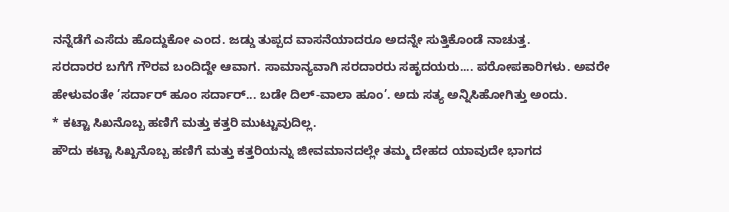ನನ್ನೆಡೆಗೆ ಎಸೆದು ಹೊದ್ದುಕೋ ಎಂದ. ಜಡ್ಡು ತುಪ್ಪದ ವಾಸನೆಯಾದರೂ ಅದನ್ನೇ ಸುತ್ತಿಕೊಂಡೆ ನಾಚುತ್ತ.
ಸರದಾರರ ಬಗೆಗೆ ಗೌರವ ಬಂದಿದ್ದೇ ಆವಾಗ. ಸಾಮಾನ್ಯವಾಗಿ ಸರದಾರರು ಸಹೃದಯರು.... ಪರೋಪಕಾರಿಗಳು. ಅವರೇ ಹೇಳುವಂತೇ ’ಸರ್ದಾರ್ ಹೂಂ ಸರ್ದಾರ್... ಬಡೇ ದಿಲ್-ವಾಲಾ ಹೂಂ’. ಅದು ಸತ್ಯ ಅನ್ನಿಸಿಹೋಗಿತ್ತು ಅಂದು.
* ಕಟ್ಟಾ ಸಿಖನೊಬ್ಬ ಹಣಿಗೆ ಮತ್ತು ಕತ್ತರಿ ಮುಟ್ಟುವುದಿಲ್ಲ.
ಹೌದು ಕಟ್ಟಾ ಸಿಖ್ಖನೊಬ್ಬ ಹಣಿಗೆ ಮತ್ತು ಕತ್ತರಿಯನ್ನು ಜೀವಮಾನದಲ್ಲೇ ತಮ್ಮ ದೇಹದ ಯಾವುದೇ ಭಾಗದ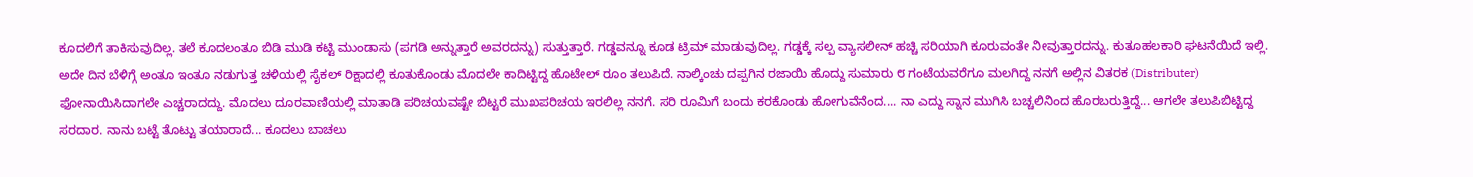ಕೂದಲಿಗೆ ತಾಕಿಸುವುದಿಲ್ಲ. ತಲೆ ಕೂದಲಂತೂ ಬಿಡಿ ಮುಡಿ ಕಟ್ಟಿ ಮುಂಡಾಸು (ಪಗಡಿ ಅನ್ನುತ್ತಾರೆ ಅವರದನ್ನು) ಸುತ್ತುತ್ತಾರೆ. ಗಡ್ಡವನ್ನೂ ಕೂಡ ಟ್ರಿಮ್ ಮಾಡುವುದಿಲ್ಲ. ಗಡ್ಡಕ್ಕೆ ಸಲ್ಪ ವ್ಯಾಸಲೀನ್ ಹಚ್ಚಿ ಸರಿಯಾಗಿ ಕೂರುವಂತೇ ನೀವುತ್ತಾರದನ್ನು. ಕುತೂಹಲಕಾರಿ ಘಟನೆಯಿದೆ ಇಲ್ಲಿ.
ಅದೇ ದಿನ ಬೆಳಿಗ್ಗೆ ಅಂತೂ ಇಂತೂ ನಡುಗುತ್ತ ಚಳಿಯಲ್ಲಿ ಸೈಕಲ್ ರಿಕ್ಷಾದಲ್ಲಿ ಕೂತುಕೊಂಡು ಮೊದಲೇ ಕಾದಿಟ್ಟಿದ್ದ ಹೊಟೇಲ್ ರೂಂ ತಲುಪಿದೆ. ನಾಲ್ಕಿಂಚು ದಪ್ಪಗಿನ ರಜಾಯಿ ಹೊದ್ದು ಸುಮಾರು ೮ ಗಂಟೆಯವರೆಗೂ ಮಲಗಿದ್ದ ನನಗೆ ಅಲ್ಲಿನ ವಿತರಕ (Distributer) ಫೋನಾಯಿಸಿದಾಗಲೇ ಎಚ್ಚರಾದದ್ದು. ಮೊದಲು ದೂರವಾಣಿಯಲ್ಲಿ ಮಾತಾಡಿ ಪರಿಚಯವಷ್ಟೇ ಬಿಟ್ಟರೆ ಮುಖಪರಿಚಯ ಇರಲಿಲ್ಲ ನನಗೆ. ಸರಿ ರೂಮಿಗೆ ಬಂದು ಕರಕೊಂಡು ಹೋಗುವೆನೆಂದ.... ನಾ ಎದ್ದು ಸ್ನಾನ ಮುಗಿಸಿ ಬಚ್ಚಲಿನಿಂದ ಹೊರಬರುತ್ತಿದ್ದೆ... ಆಗಲೇ ತಲುಪಿಬಿಟ್ಟಿದ್ದ ಸರದಾರ. ನಾನು ಬಟ್ಟೆ ತೊಟ್ಟು ತಯಾರಾದೆ... ಕೂದಲು ಬಾಚಲು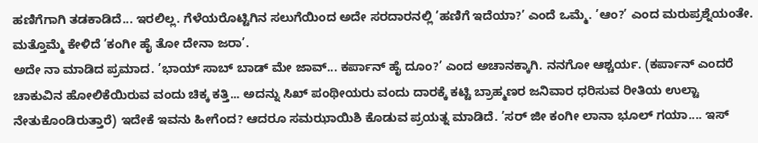ಹಣಿಗೆಗಾಗಿ ತಡಕಾಡಿದೆ... ಇರಲಿಲ್ಲ. ಗೆಳೆಯರೊಟ್ಟಿಗಿನ ಸಲುಗೆಯಿಂದ ಅದೇ ಸರದಾರನಲ್ಲಿ ’ಹಣಿಗೆ ಇದೆಯಾ?’ ಎಂದೆ ಒಮ್ಮೆ. ’ಆಂ?’ ಎಂದ ಮರುಪ್ರಶ್ನೆಯಂತೇ. ಮತ್ತೊಮ್ಮೆ ಕೇಳಿದೆ ’ಕಂಗೀ ಹೈ ತೋ ದೇನಾ ಜರಾ’.
ಅದೇ ನಾ ಮಾಡಿದ ಪ್ರಮಾದ. ’ಭಾಯ್ ಸಾಬ್ ಬಾಡ್ ಮೇ ಜಾವ್... ಕರ್ಪಾನ್ ಹೈ ದೂಂ?’ ಎಂದ ಅಚಾನಕ್ಕಾಗಿ. ನನಗೋ ಆಶ್ಚರ್ಯ. (ಕರ್ಪಾನ್ ಎಂದರೆ ಚಾಕುವಿನ ಹೋಲಿಕೆಯಿರುವ ವಂದು ಚಿಕ್ಕ ಕತ್ತಿ... ಅದನ್ನು ಸಿಖ್ ಪಂಥೀಯರು ವಂದು ದಾರಕ್ಕೆ ಕಟ್ಟಿ ಬ್ರಾಹ್ಮಣರ ಜನಿವಾರ ಧರಿಸುವ ರೀತಿಯ ಉಲ್ಟಾ ನೇತುಕೊಂಡಿರುತ್ತಾರೆ) ಇದೇಕೆ ಇವನು ಹೀಗೆಂದ? ಆದರೂ ಸಮಝಾಯಿಶಿ ಕೊಡುವ ಪ್ರಯತ್ನ ಮಾಡಿದೆ. ’ಸರ್ ಜೀ ಕಂಗೀ ಲಾನಾ ಭೂಲ್ ಗಯಾ.... ಇಸ್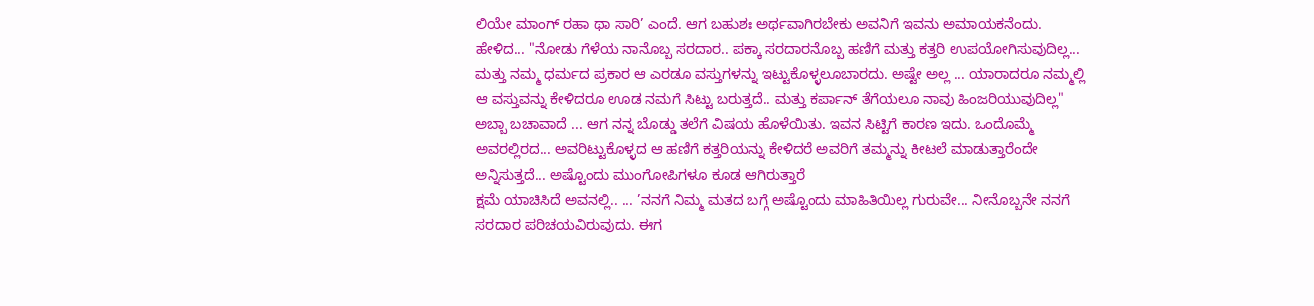ಲಿಯೇ ಮಾಂಗ್ ರಹಾ ಥಾ ಸಾರಿ’ ಎಂದೆ. ಆಗ ಬಹುಶಃ ಅರ್ಥವಾಗಿರಬೇಕು ಅವನಿಗೆ ಇವನು ಅಮಾಯಕನೆಂದು.
ಹೇಳಿದ... "ನೋಡು ಗೆಳೆಯ ನಾನೊಬ್ಬ ಸರದಾರ.. ಪಕ್ಕಾ ಸರದಾರನೊಬ್ಬ ಹಣಿಗೆ ಮತ್ತು ಕತ್ತರಿ ಉಪಯೋಗಿಸುವುದಿಲ್ಲ... ಮತ್ತು ನಮ್ಮ ಧರ್ಮದ ಪ್ರಕಾರ ಆ ಎರಡೂ ವಸ್ತುಗಳನ್ನು ಇಟ್ಟುಕೊಳ್ಳಲೂಬಾರದು. ಅಷ್ಟೇ ಅಲ್ಲ ... ಯಾರಾದರೂ ನಮ್ಮಲ್ಲಿ ಆ ವಸ್ತುವನ್ನು ಕೇಳಿದರೂ ಊಡ ನಮಗೆ ಸಿಟ್ಟು ಬರುತ್ತದೆ.. ಮತ್ತು ಕರ್ಪಾನ್ ತೆಗೆಯಲೂ ನಾವು ಹಿಂಜರಿಯುವುದಿಲ್ಲ"
ಅಬ್ಬಾ ಬಚಾವಾದೆ ... ಆಗ ನನ್ನ ಬೊಡ್ಡು ತಲೆಗೆ ವಿಷಯ ಹೊಳೆಯಿತು. ಇವನ ಸಿಟ್ಟಿಗೆ ಕಾರಣ ಇದು. ಒಂದೊಮ್ಮೆ ಅವರಲ್ಲಿರದ... ಅವರಿಟ್ಟುಕೊಳ್ಳದ ಆ ಹಣಿಗೆ ಕತ್ತರಿಯನ್ನು ಕೇಳಿದರೆ ಅವರಿಗೆ ತಮ್ಮನ್ನು ಕೀಟಲೆ ಮಾಡುತ್ತಾರೆಂದೇ ಅನ್ನಿಸುತ್ತದೆ... ಅಷ್ಟೊಂದು ಮುಂಗೋಪಿಗಳೂ ಕೂಡ ಆಗಿರುತ್ತಾರೆ
ಕ್ಷಮೆ ಯಾಚಿಸಿದೆ ಅವನಲ್ಲಿ.. ... ’ನನಗೆ ನಿಮ್ಮ ಮತದ ಬಗ್ಗೆ ಅಷ್ಟೊಂದು ಮಾಹಿತಿಯಿಲ್ಲ ಗುರುವೇ... ನೀನೊಬ್ಬನೇ ನನಗೆ ಸರದಾರ ಪರಿಚಯವಿರುವುದು. ಈಗ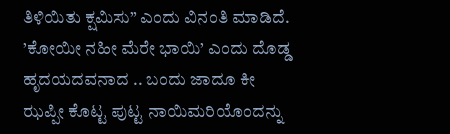ತಿಳಿಯಿತು ಕ್ಷಮಿಸು” ಎಂದು ವಿನಂತಿ ಮಾಡಿದೆ. ’ಕೋಯೀ ನಹೀ ಮೆರೇ ಭಾಯಿ’ ಎಂದು ದೊಡ್ಡ ಹೃದಯದವನಾದ .. ಬಂದು ಜಾದೂ ಕೀ ಝಪ್ಪೀ ಕೊಟ್ಟ ಪುಟ್ಟ ನಾಯಿಮರಿಯೊಂದನ್ನು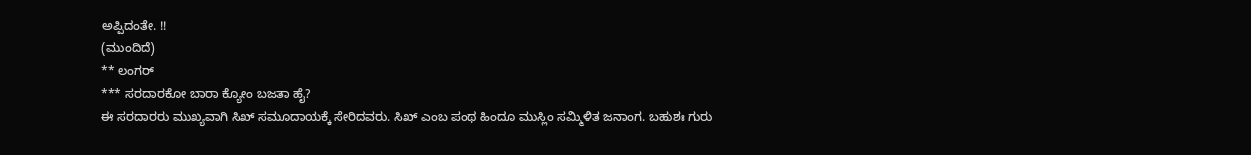ಅಪ್ಪಿದಂತೇ. !!
(ಮುಂದಿದೆ)
** ಲಂಗರ್
*** ಸರದಾರಕೋ ಬಾರಾ ಕ್ಯೋಂ ಬಜತಾ ಹೈ?
ಈ ಸರದಾರರು ಮುಖ್ಯವಾಗಿ ಸಿಖ್ ಸಮೂದಾಯಕ್ಕೆ ಸೇರಿದವರು. ಸಿಖ್ ಎಂಬ ಪಂಥ ಹಿಂದೂ ಮುಸ್ಲಿಂ ಸಮ್ಮಿಳಿತ ಜನಾಂಗ. ಬಹುಶಃ ಗುರು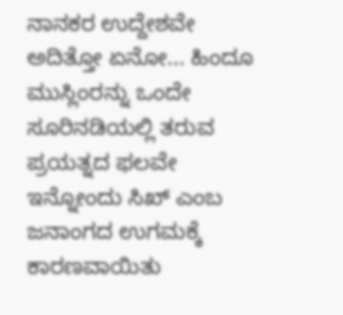ನಾನಕರ ಉದ್ದೇಶವೇ ಅದಿತ್ತೋ ಏನೋ... ಹಿಂದೂ ಮುಸ್ಲಿಂರನ್ನು ಒಂದೇ ಸೂರಿನಡಿಯಲ್ಲಿ ತರುವ ಪ್ರಯತ್ನದ ಫಲವೇ ಇನ್ನೋಂದು ಸಿಖ್ ಎಂಬ ಜನಾಂಗದ ಉಗಮಕ್ಕೆ ಕಾರಣವಾಯಿತು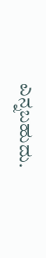ಎನ್ನಬಹುದು.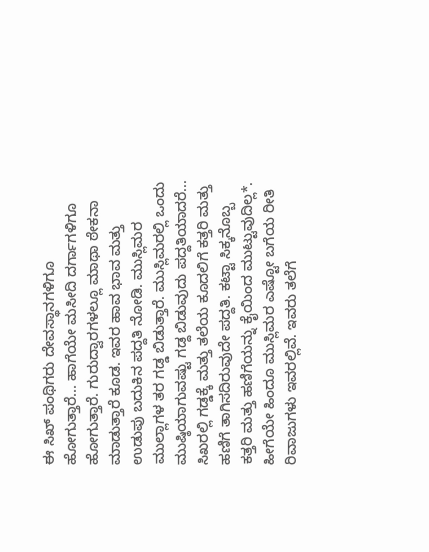ಈ ಸಿಖ್ ಪಂಥಿಗರು ದೇವಸ್ಥಾನಗಳಿಗೂ ಹೋಗುತ್ತಾರೆ... ಹಾಗೆಯೇ ಮಸೀದಿ ದರ್ಗಾಗಳಿಗೂ ಹೋಗುತ್ತಾರೆ. ಗುರುದ್ವಾರಗಳಲ್ಲೂ ಮಾಥಾ ಠೇಕನಾ ಮಾಡುತ್ತಾರೆ ಕೂಡ. ಇವರ ಹಾವ ಭಾವ ಮತ್ತು ಉಡುಪು ಬದುಕಿನ ಪದ್ದತಿ ನೋಡಿ. ಮುಸ್ಲಿಮರ ಮುಲ್ಲಾಗಳ ತರ ಗಡ್ಡ ಬಿಡುತ್ತಾರೆ. ಮುಸ್ಲಿಮರಲ್ಲಿ ಒಂದು ಮುಷ್ಠಿಯಾಗುವಷ್ಟು ಗಡ್ದ ಬಿಡುವುದು ಪದ್ದತಿಯಾದರೆ... ಸಿಖರಲ್ಲಿ ಗಡ್ಡಕ್ಕೆ ಮತ್ತು ತಲೆಯ ಕೂದಲಿಗೆ ಕತ್ತರಿ ಮತ್ತು ಹಣಿಗೆ ತಾಗಿಸದಿರುವುದೇ ಪದ್ದತಿ. ಕಟ್ಟಾ ಸಿಕ್ಕನೊಬ್ಬ ಕತ್ತರಿ ಮತ್ತು ಹಣಿಗೆಯನ್ನು ಕೈಯಿಂದ ಮುಟ್ಟುವುದಿಲ್ಲ*. ಹೀಗೆಯೇ ಹಿಂದೂ ಮುಸ್ಲಿಮರ ಎಷ್ಟೋ ಬಗೆಯ ರೀತಿ ರಿವಾಜುಗಳು ಇವರಲ್ಲಿವೆ. ಇವರು ತಲೆಗೆ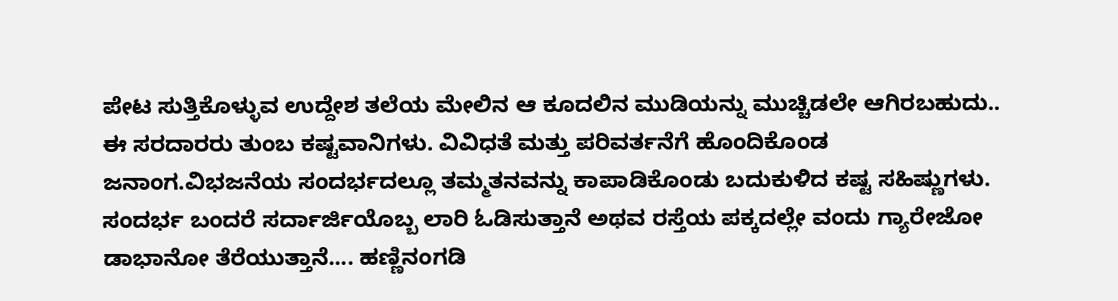ಪೇಟ ಸುತ್ತಿಕೊಳ್ಳುವ ಉದ್ದೇಶ ತಲೆಯ ಮೇಲಿನ ಆ ಕೂದಲಿನ ಮುಡಿಯನ್ನು ಮುಚ್ಚಿಡಲೇ ಆಗಿರಬಹುದು..
ಈ ಸರದಾರರು ತುಂಬ ಕಷ್ಟವಾನಿಗಳು. ವಿವಿಧತೆ ಮತ್ತು ಪರಿವರ್ತನೆಗೆ ಹೊಂದಿಕೊಂಡ ಜನಾಂಗ.ವಿಭಜನೆಯ ಸಂದರ್ಭದಲ್ಲೂ ತಮ್ಮತನವನ್ನು ಕಾಪಾಡಿಕೊಂಡು ಬದುಕುಳಿದ ಕಷ್ಟ ಸಹಿಷ್ಣುಗಳು. ಸಂದರ್ಭ ಬಂದರೆ ಸರ್ದಾರ್ಜಿಯೊಬ್ಬ ಲಾರಿ ಓಡಿಸುತ್ತಾನೆ ಅಥವ ರಸ್ತೆಯ ಪಕ್ಕದಲ್ಲೇ ವಂದು ಗ್ಯಾರೇಜೋ ಡಾಭಾನೋ ತೆರೆಯುತ್ತಾನೆ.... ಹಣ್ಣಿನಂಗಡಿ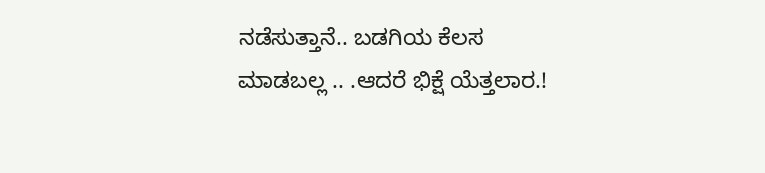ನಡೆಸುತ್ತಾನೆ.. ಬಡಗಿಯ ಕೆಲಸ ಮಾಡಬಲ್ಲ .. .ಆದರೆ ಭಿಕ್ಷೆ ಯೆತ್ತಲಾರ.!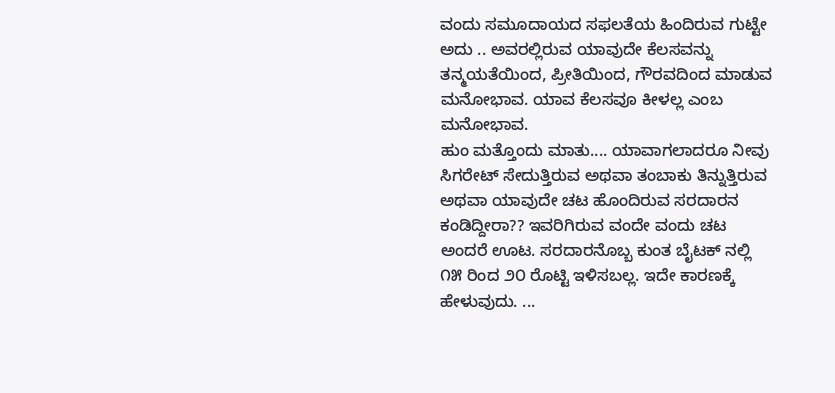ವಂದು ಸಮೂದಾಯದ ಸಫಲತೆಯ ಹಿಂದಿರುವ ಗುಟ್ಟೇ ಅದು .. ಅವರಲ್ಲಿರುವ ಯಾವುದೇ ಕೆಲಸವನ್ನು ತನ್ಮಯತೆಯಿಂದ, ಪ್ರೀತಿಯಿಂದ, ಗೌರವದಿಂದ ಮಾಡುವ ಮನೋಭಾವ. ಯಾವ ಕೆಲಸವೂ ಕೀಳಲ್ಲ ಎಂಬ ಮನೋಭಾವ.
ಹುಂ ಮತ್ತೊಂದು ಮಾತು.... ಯಾವಾಗಲಾದರೂ ನೀವು ಸಿಗರೇಟ್ ಸೇದುತ್ತಿರುವ ಅಥವಾ ತಂಬಾಕು ತಿನ್ನುತ್ತಿರುವ ಅಥವಾ ಯಾವುದೇ ಚಟ ಹೊಂದಿರುವ ಸರದಾರನ ಕಂಡಿದ್ದೀರಾ?? ಇವರಿಗಿರುವ ವಂದೇ ವಂದು ಚಟ ಅಂದರೆ ಊಟ. ಸರದಾರನೊಬ್ಬ ಕುಂತ ಬೈಟಕ್ ನಲ್ಲಿ ೧೫ ರಿಂದ ೨೦ ರೊಟ್ಟಿ ಇಳಿಸಬಲ್ಲ. ಇದೇ ಕಾರಣಕ್ಕೆ ಹೇಳುವುದು. ...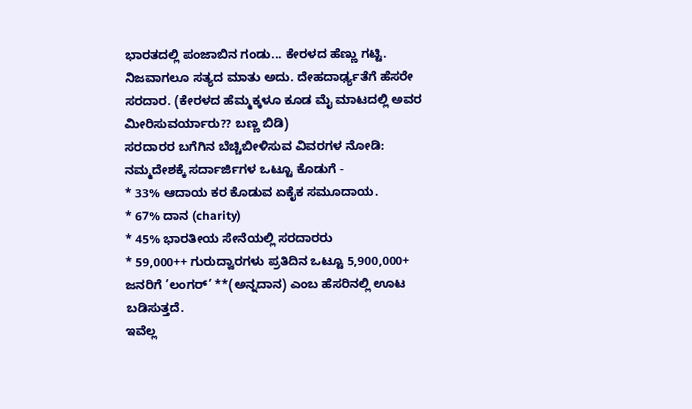ಭಾರತದಲ್ಲಿ ಪಂಜಾಬಿನ ಗಂಡು... ಕೇರಳದ ಹೆಣ್ಣು ಗಟ್ಟಿ. ನಿಜವಾಗಲೂ ಸತ್ಯದ ಮಾತು ಅದು. ದೇಹದಾರ್ಢ್ಯತೆಗೆ ಹೆಸರೇ ಸರದಾರ. (ಕೇರಳದ ಹೆಮ್ಮಕ್ಕಳೂ ಕೂಡ ಮೈ ಮಾಟದಲ್ಲಿ ಅವರ ಮೀರಿಸುವರ್ಯಾರು?? ಬಣ್ಣ ಬಿಡಿ)
ಸರದಾರರ ಬಗೆಗಿನ ಬೆಚ್ಚಿಬೀಳಿಸುವ ವಿವರಗಳ ನೋಡಿ: ನಮ್ಮದೇಶಕ್ಕೆ ಸರ್ದಾರ್ಜಿಗಳ ಒಟ್ಟೂ ಕೊಡುಗೆ -
* 33% ಆದಾಯ ಕರ ಕೊಡುವ ಏಕೈಕ ಸಮೂದಾಯ.
* 67% ದಾನ (charity)
* 45% ಭಾರತೀಯ ಸೇನೆಯಲ್ಲಿ ಸರದಾರರು
* 59,000++ ಗುರುದ್ವಾರಗಳು ಪ್ರತಿದಿನ ಒಟ್ಟೂ 5,900,000+ ಜನರಿಗೆ ’ಲಂಗರ್’ **(ಅನ್ನದಾನ) ಎಂಬ ಹೆಸರಿನಲ್ಲಿ ಊಟ ಬಡಿಸುತ್ತದೆ.
ಇವೆಲ್ಲ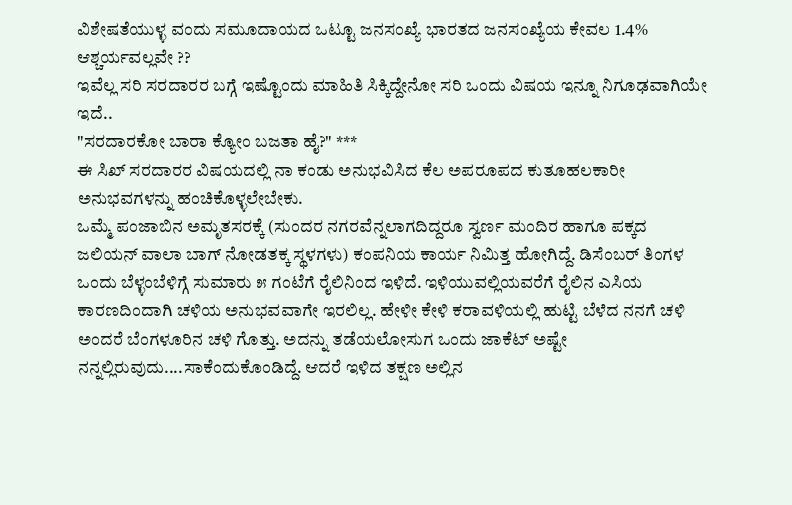ವಿಶೇಷತೆಯುಳ್ಳ ವಂದು ಸಮೂದಾಯದ ಒಟ್ಟೂ ಜನಸಂಖ್ಯೆ ಭಾರತದ ಜನಸಂಖ್ಯೆಯ ಕೇವಲ 1.4%
ಆಶ್ಚರ್ಯವಲ್ಲವೇ ??
ಇವೆಲ್ಲ ಸರಿ ಸರದಾರರ ಬಗ್ಗೆ ಇಷ್ಟೊಂದು ಮಾಹಿತಿ ಸಿಕ್ಕಿದ್ದೇನೋ ಸರಿ ಒಂದು ವಿಷಯ ಇನ್ನೂ ನಿಗೂಢವಾಗಿಯೇ ಇದೆ..
"ಸರದಾರಕೋ ಬಾರಾ ಕ್ಯೋಂ ಬಜತಾ ಹೈ?" ***
ಈ ಸಿಖ್ ಸರದಾರರ ವಿಷಯದಲ್ಲಿ ನಾ ಕಂಡು ಅನುಭವಿಸಿದ ಕೆಲ ಅಪರೂಪದ ಕುತೂಹಲಕಾರೀ ಅನುಭವಗಳನ್ನು ಹಂಚಿಕೊಳ್ಳಲೇಬೇಕು.
ಒಮ್ಮೆ ಪಂಜಾಬಿನ ಅಮೃತಸರಕ್ಕೆ (ಸುಂದರ ನಗರವೆನ್ನಲಾಗದಿದ್ದರೂ ಸ್ವರ್ಣ ಮಂದಿರ ಹಾಗೂ ಪಕ್ಕದ ಜಲಿಯನ್ ವಾಲಾ ಬಾಗ್ ನೋಡತಕ್ಕ ಸ್ಥಳಗಳು) ಕಂಪನಿಯ ಕಾರ್ಯ ನಿಮಿತ್ತ ಹೋಗಿದ್ದೆ. ಡಿಸೆಂಬರ್ ತಿಂಗಳ ಒಂದು ಬೆಳ್ಳಂಬೆಳಿಗ್ಗೆ ಸುಮಾರು ೫ ಗಂಟೆಗೆ ರೈಲಿನಿಂದ ಇಳಿದೆ. ಇಳಿಯುವಲ್ಲಿಯವರೆಗೆ ರೈಲಿನ ಎಸಿಯ ಕಾರಣದಿಂದಾಗಿ ಚಳಿಯ ಅನುಭವವಾಗೇ ಇರಲಿಲ್ಲ. ಹೇಳೀ ಕೇಳಿ ಕರಾವಳಿಯಲ್ಲಿ ಹುಟ್ಟಿ ಬೆಳೆದ ನನಗೆ ಚಳಿ ಅಂದರೆ ಬೆಂಗಳೂರಿನ ಚಳಿ ಗೊತ್ತು. ಅದನ್ನು ತಡೆಯಲೋಸುಗ ಒಂದು ಜಾಕೆಟ್ ಅಷ್ಟೇ ನನ್ನಲ್ಲಿರುವುದು....ಸಾಕೆಂದುಕೊಂಡಿದ್ದೆ. ಆದರೆ ಇಳಿದ ತಕ್ಷಣ ಅಲ್ಲಿನ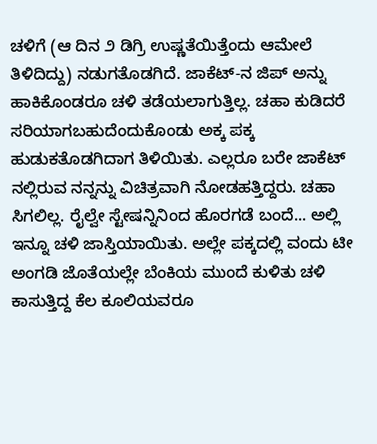ಚಳಿಗೆ (ಆ ದಿನ ೨ ಡಿಗ್ರಿ ಉಷ್ಣತೆಯಿತ್ತೆಂದು ಆಮೇಲೆ ತಿಳಿದಿದ್ದು) ನಡುಗತೊಡಗಿದೆ. ಜಾಕೆಟ್-ನ ಜಿಪ್ ಅನ್ನು ಹಾಕಿಕೊಂಡರೂ ಚಳಿ ತಡೆಯಲಾಗುತ್ತಿಲ್ಲ. ಚಹಾ ಕುಡಿದರೆ ಸರಿಯಾಗಬಹುದೆಂದುಕೊಂಡು ಅಕ್ಕ ಪಕ್ಕ ಹುಡುಕತೊಡಗಿದಾಗ ತಿಳಿಯಿತು. ಎಲ್ಲರೂ ಬರೇ ಜಾಕೆಟ್ ನಲ್ಲಿರುವ ನನ್ನನ್ನು ವಿಚಿತ್ರವಾಗಿ ನೋಡಹತ್ತಿದ್ದರು. ಚಹಾ ಸಿಗಲಿಲ್ಲ. ರೈಲ್ವೇ ಸ್ಟೇಷನ್ನಿನಿಂದ ಹೊರಗಡೆ ಬಂದೆ... ಅಲ್ಲಿ ಇನ್ನೂ ಚಳಿ ಜಾಸ್ತಿಯಾಯಿತು. ಅಲ್ಲೇ ಪಕ್ಕದಲ್ಲಿ ವಂದು ಟೀ ಅಂಗಡಿ ಜೊತೆಯಲ್ಲೇ ಬೆಂಕಿಯ ಮುಂದೆ ಕುಳಿತು ಚಳಿ ಕಾಸುತ್ತಿದ್ದ ಕೆಲ ಕೂಲಿಯವರೂ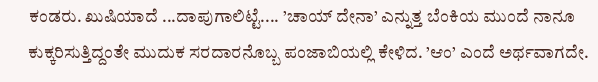ಕಂಡರು. ಖುಷಿಯಾದೆ ...ದಾಪುಗಾಲಿಟ್ಟೆ.... ’ಚಾಯ್ ದೇನಾ’ ಎನ್ನುತ್ತ ಬೆಂಕಿಯ ಮುಂದೆ ನಾನೂ ಕುಕ್ಕರಿಸುತ್ತಿದ್ದಂತೇ ಮುದುಕ ಸರದಾರನೊಬ್ಬ ಪಂಜಾಬಿಯಲ್ಲಿ ಕೇಳಿದ. ’ಆಂ’ ಎಂದೆ ಅರ್ಥವಾಗದೇ.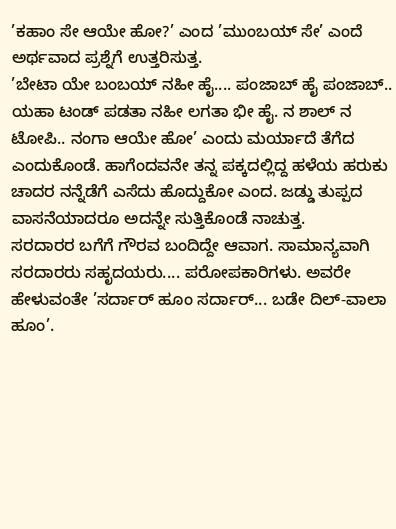’ಕಹಾಂ ಸೇ ಆಯೇ ಹೋ?’ ಎಂದ ’ಮುಂಬಯ್ ಸೇ’ ಎಂದೆ ಅರ್ಥವಾದ ಪ್ರಶ್ನೆಗೆ ಉತ್ತರಿಸುತ್ತ.
’ಬೇಟಾ ಯೇ ಬಂಬಯ್ ನಹೀ ಹೈ.... ಪಂಜಾಬ್ ಹೈ ಪಂಜಾಬ್.. ಯಹಾ ಟಂಡ್ ಪಡತಾ ನಹೀ ಲಗತಾ ಭೀ ಹೈ. ನ ಶಾಲ್ ನ ಟೋಪಿ.. ನಂಗಾ ಆಯೇ ಹೋ’ ಎಂದು ಮರ್ಯಾದೆ ತೆಗೆದ ಎಂದುಕೊಂಡೆ. ಹಾಗೆಂದವನೇ ತನ್ನ ಪಕ್ಕದಲ್ಲಿದ್ದ ಹಳೆಯ ಹರುಕು ಚಾದರ ನನ್ನೆಡೆಗೆ ಎಸೆದು ಹೊದ್ದುಕೋ ಎಂದ. ಜಡ್ಡು ತುಪ್ಪದ ವಾಸನೆಯಾದರೂ ಅದನ್ನೇ ಸುತ್ತಿಕೊಂಡೆ ನಾಚುತ್ತ.
ಸರದಾರರ ಬಗೆಗೆ ಗೌರವ ಬಂದಿದ್ದೇ ಆವಾಗ. ಸಾಮಾನ್ಯವಾಗಿ ಸರದಾರರು ಸಹೃದಯರು.... ಪರೋಪಕಾರಿಗಳು. ಅವರೇ ಹೇಳುವಂತೇ ’ಸರ್ದಾರ್ ಹೂಂ ಸರ್ದಾರ್... ಬಡೇ ದಿಲ್-ವಾಲಾ ಹೂಂ’.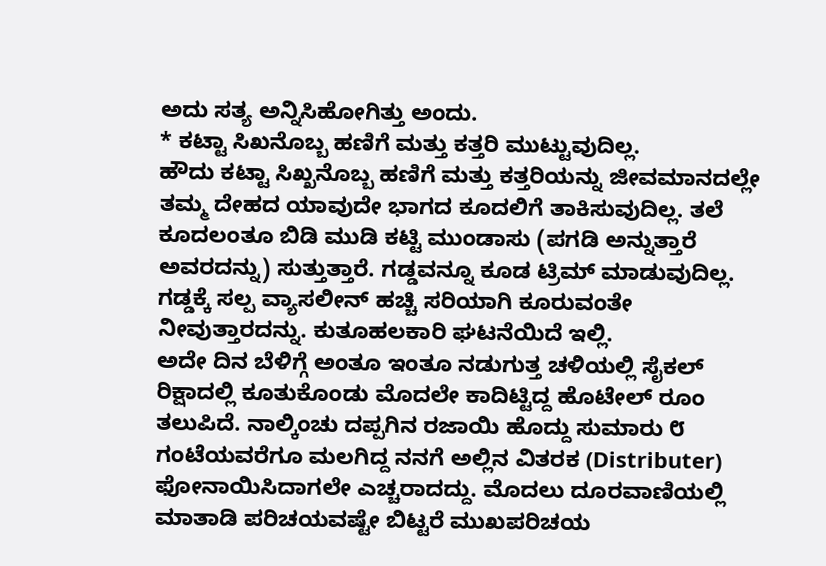ಅದು ಸತ್ಯ ಅನ್ನಿಸಿಹೋಗಿತ್ತು ಅಂದು.
* ಕಟ್ಟಾ ಸಿಖನೊಬ್ಬ ಹಣಿಗೆ ಮತ್ತು ಕತ್ತರಿ ಮುಟ್ಟುವುದಿಲ್ಲ.
ಹೌದು ಕಟ್ಟಾ ಸಿಖ್ಖನೊಬ್ಬ ಹಣಿಗೆ ಮತ್ತು ಕತ್ತರಿಯನ್ನು ಜೀವಮಾನದಲ್ಲೇ ತಮ್ಮ ದೇಹದ ಯಾವುದೇ ಭಾಗದ ಕೂದಲಿಗೆ ತಾಕಿಸುವುದಿಲ್ಲ. ತಲೆ ಕೂದಲಂತೂ ಬಿಡಿ ಮುಡಿ ಕಟ್ಟಿ ಮುಂಡಾಸು (ಪಗಡಿ ಅನ್ನುತ್ತಾರೆ ಅವರದನ್ನು) ಸುತ್ತುತ್ತಾರೆ. ಗಡ್ಡವನ್ನೂ ಕೂಡ ಟ್ರಿಮ್ ಮಾಡುವುದಿಲ್ಲ. ಗಡ್ಡಕ್ಕೆ ಸಲ್ಪ ವ್ಯಾಸಲೀನ್ ಹಚ್ಚಿ ಸರಿಯಾಗಿ ಕೂರುವಂತೇ ನೀವುತ್ತಾರದನ್ನು. ಕುತೂಹಲಕಾರಿ ಘಟನೆಯಿದೆ ಇಲ್ಲಿ.
ಅದೇ ದಿನ ಬೆಳಿಗ್ಗೆ ಅಂತೂ ಇಂತೂ ನಡುಗುತ್ತ ಚಳಿಯಲ್ಲಿ ಸೈಕಲ್ ರಿಕ್ಷಾದಲ್ಲಿ ಕೂತುಕೊಂಡು ಮೊದಲೇ ಕಾದಿಟ್ಟಿದ್ದ ಹೊಟೇಲ್ ರೂಂ ತಲುಪಿದೆ. ನಾಲ್ಕಿಂಚು ದಪ್ಪಗಿನ ರಜಾಯಿ ಹೊದ್ದು ಸುಮಾರು ೮ ಗಂಟೆಯವರೆಗೂ ಮಲಗಿದ್ದ ನನಗೆ ಅಲ್ಲಿನ ವಿತರಕ (Distributer) ಫೋನಾಯಿಸಿದಾಗಲೇ ಎಚ್ಚರಾದದ್ದು. ಮೊದಲು ದೂರವಾಣಿಯಲ್ಲಿ ಮಾತಾಡಿ ಪರಿಚಯವಷ್ಟೇ ಬಿಟ್ಟರೆ ಮುಖಪರಿಚಯ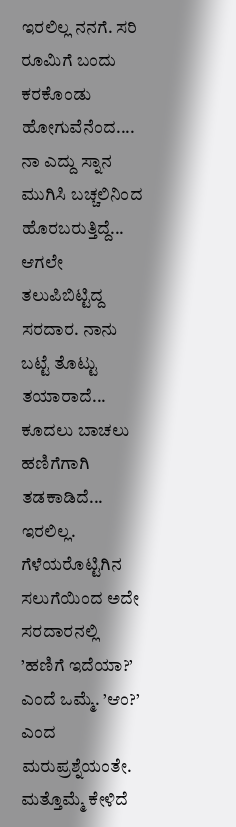ಇರಲಿಲ್ಲ ನನಗೆ. ಸರಿ ರೂಮಿಗೆ ಬಂದು ಕರಕೊಂಡು ಹೋಗುವೆನೆಂದ.... ನಾ ಎದ್ದು ಸ್ನಾನ ಮುಗಿಸಿ ಬಚ್ಚಲಿನಿಂದ ಹೊರಬರುತ್ತಿದ್ದೆ... ಆಗಲೇ ತಲುಪಿಬಿಟ್ಟಿದ್ದ ಸರದಾರ. ನಾನು ಬಟ್ಟೆ ತೊಟ್ಟು ತಯಾರಾದೆ... ಕೂದಲು ಬಾಚಲು ಹಣಿಗೆಗಾಗಿ ತಡಕಾಡಿದೆ... ಇರಲಿಲ್ಲ. ಗೆಳೆಯರೊಟ್ಟಿಗಿನ ಸಲುಗೆಯಿಂದ ಅದೇ ಸರದಾರನಲ್ಲಿ ’ಹಣಿಗೆ ಇದೆಯಾ?’ ಎಂದೆ ಒಮ್ಮೆ. ’ಆಂ?’ ಎಂದ ಮರುಪ್ರಶ್ನೆಯಂತೇ. ಮತ್ತೊಮ್ಮೆ ಕೇಳಿದೆ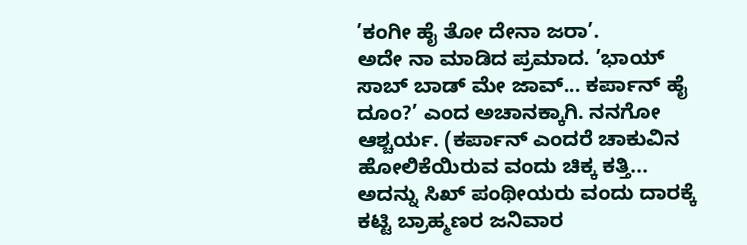’ಕಂಗೀ ಹೈ ತೋ ದೇನಾ ಜರಾ’.
ಅದೇ ನಾ ಮಾಡಿದ ಪ್ರಮಾದ. ’ಭಾಯ್ ಸಾಬ್ ಬಾಡ್ ಮೇ ಜಾವ್... ಕರ್ಪಾನ್ ಹೈ ದೂಂ?’ ಎಂದ ಅಚಾನಕ್ಕಾಗಿ. ನನಗೋ ಆಶ್ಚರ್ಯ. (ಕರ್ಪಾನ್ ಎಂದರೆ ಚಾಕುವಿನ ಹೋಲಿಕೆಯಿರುವ ವಂದು ಚಿಕ್ಕ ಕತ್ತಿ... ಅದನ್ನು ಸಿಖ್ ಪಂಥೀಯರು ವಂದು ದಾರಕ್ಕೆ ಕಟ್ಟಿ ಬ್ರಾಹ್ಮಣರ ಜನಿವಾರ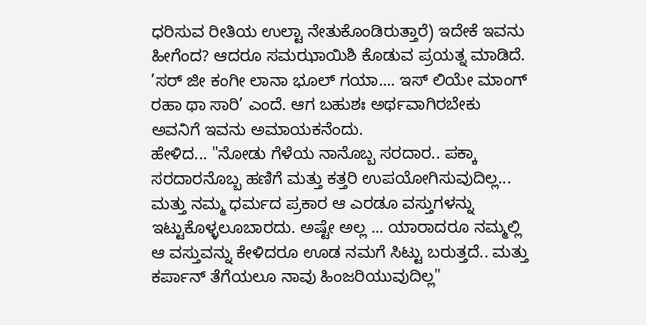ಧರಿಸುವ ರೀತಿಯ ಉಲ್ಟಾ ನೇತುಕೊಂಡಿರುತ್ತಾರೆ) ಇದೇಕೆ ಇವನು ಹೀಗೆಂದ? ಆದರೂ ಸಮಝಾಯಿಶಿ ಕೊಡುವ ಪ್ರಯತ್ನ ಮಾಡಿದೆ. ’ಸರ್ ಜೀ ಕಂಗೀ ಲಾನಾ ಭೂಲ್ ಗಯಾ.... ಇಸ್ ಲಿಯೇ ಮಾಂಗ್ ರಹಾ ಥಾ ಸಾರಿ’ ಎಂದೆ. ಆಗ ಬಹುಶಃ ಅರ್ಥವಾಗಿರಬೇಕು ಅವನಿಗೆ ಇವನು ಅಮಾಯಕನೆಂದು.
ಹೇಳಿದ... "ನೋಡು ಗೆಳೆಯ ನಾನೊಬ್ಬ ಸರದಾರ.. ಪಕ್ಕಾ ಸರದಾರನೊಬ್ಬ ಹಣಿಗೆ ಮತ್ತು ಕತ್ತರಿ ಉಪಯೋಗಿಸುವುದಿಲ್ಲ... ಮತ್ತು ನಮ್ಮ ಧರ್ಮದ ಪ್ರಕಾರ ಆ ಎರಡೂ ವಸ್ತುಗಳನ್ನು ಇಟ್ಟುಕೊಳ್ಳಲೂಬಾರದು. ಅಷ್ಟೇ ಅಲ್ಲ ... ಯಾರಾದರೂ ನಮ್ಮಲ್ಲಿ ಆ ವಸ್ತುವನ್ನು ಕೇಳಿದರೂ ಊಡ ನಮಗೆ ಸಿಟ್ಟು ಬರುತ್ತದೆ.. ಮತ್ತು ಕರ್ಪಾನ್ ತೆಗೆಯಲೂ ನಾವು ಹಿಂಜರಿಯುವುದಿಲ್ಲ"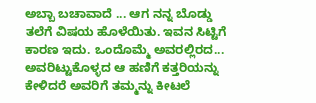ಅಬ್ಬಾ ಬಚಾವಾದೆ ... ಆಗ ನನ್ನ ಬೊಡ್ಡು ತಲೆಗೆ ವಿಷಯ ಹೊಳೆಯಿತು. ಇವನ ಸಿಟ್ಟಿಗೆ ಕಾರಣ ಇದು. ಒಂದೊಮ್ಮೆ ಅವರಲ್ಲಿರದ... ಅವರಿಟ್ಟುಕೊಳ್ಳದ ಆ ಹಣಿಗೆ ಕತ್ತರಿಯನ್ನು ಕೇಳಿದರೆ ಅವರಿಗೆ ತಮ್ಮನ್ನು ಕೀಟಲೆ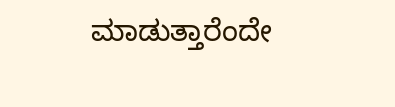ಮಾಡುತ್ತಾರೆಂದೇ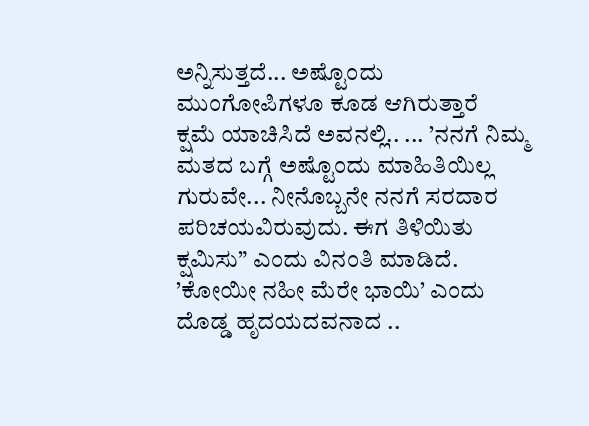ಅನ್ನಿಸುತ್ತದೆ... ಅಷ್ಟೊಂದು ಮುಂಗೋಪಿಗಳೂ ಕೂಡ ಆಗಿರುತ್ತಾರೆ
ಕ್ಷಮೆ ಯಾಚಿಸಿದೆ ಅವನಲ್ಲಿ.. ... ’ನನಗೆ ನಿಮ್ಮ ಮತದ ಬಗ್ಗೆ ಅಷ್ಟೊಂದು ಮಾಹಿತಿಯಿಲ್ಲ ಗುರುವೇ... ನೀನೊಬ್ಬನೇ ನನಗೆ ಸರದಾರ ಪರಿಚಯವಿರುವುದು. ಈಗ ತಿಳಿಯಿತು ಕ್ಷಮಿಸು” ಎಂದು ವಿನಂತಿ ಮಾಡಿದೆ. ’ಕೋಯೀ ನಹೀ ಮೆರೇ ಭಾಯಿ’ ಎಂದು ದೊಡ್ಡ ಹೃದಯದವನಾದ ..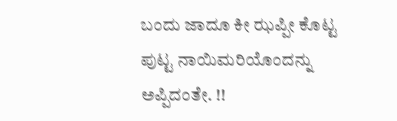ಬಂದು ಜಾದೂ ಕೀ ಝಪ್ಪೀ ಕೊಟ್ಟ ಪುಟ್ಟ ನಾಯಿಮರಿಯೊಂದನ್ನು ಅಪ್ಪಿದಂತೇ. !!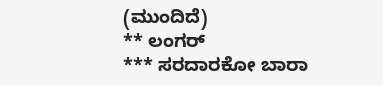(ಮುಂದಿದೆ)
** ಲಂಗರ್
*** ಸರದಾರಕೋ ಬಾರಾ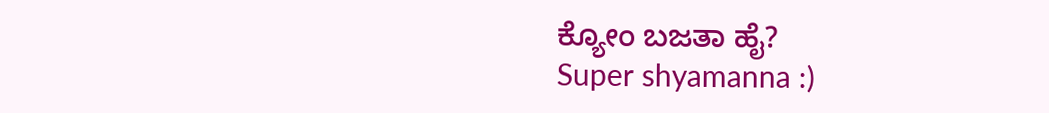ಕ್ಯೋಂ ಬಜತಾ ಹೈ?
Super shyamanna :)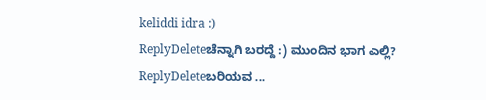keliddi idra :)
ReplyDeleteಚೆನ್ನಾಗಿ ಬರದ್ದೆ :) ಮುಂದಿನ ಭಾಗ ಎಲ್ಲಿ?
ReplyDeleteಬರಿಯವ ...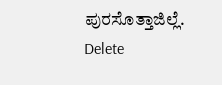ಪುರಸೊತ್ತಾಜಿಲ್ಲೆ.
Delete